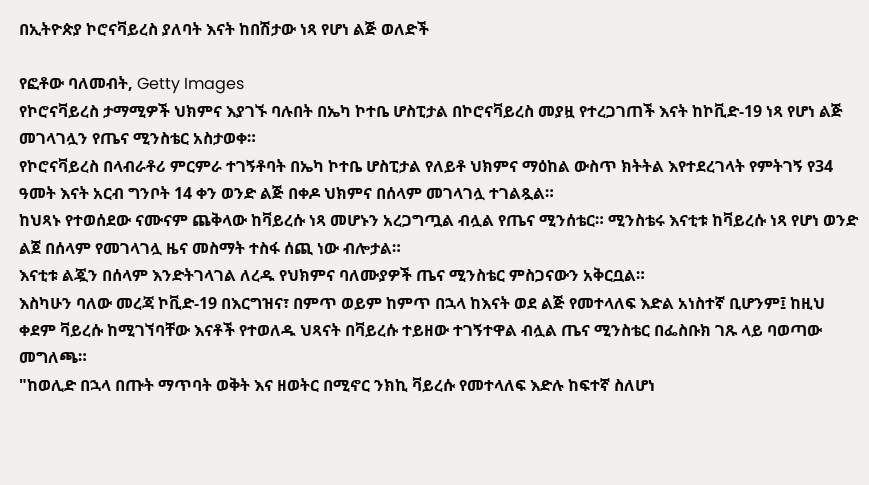በኢትዮጵያ ኮሮናቫይረስ ያለባት እናት ከበሽታው ነጻ የሆነ ልጅ ወለድች

የፎቶው ባለመብት, Getty Images
የኮሮናቫይረስ ታማሚዎች ህክምና እያገኙ ባሉበት በኤካ ኮተቤ ሆስፒታል በኮሮናቫይረስ መያዟ የተረጋገጠች እናት ከኮቪድ-19 ነጻ የሆነ ልጅ መገላገሏን የጤና ሚንስቴር አስታወቀ።
የኮሮናቫይረስ በላብራቶሪ ምርምራ ተገኝቶባት በኤካ ኮተቤ ሆስፒታል የለይቶ ህክምና ማዕከል ውስጥ ክትትል እየተደረገላት የምትገኝ የ34 ዓመት እናት አርብ ግንቦት 14 ቀን ወንድ ልጅ በቀዶ ህክምና በሰላም መገላገሏ ተገልጿል።
ከህጻኑ የተወሰደው ናሙናም ጨቅላው ከቫይረሱ ነጻ መሆኑን አረጋግጧል ብሏል የጤና ሚንሰቴር። ሚንስቴሩ እናቲቱ ከቫይረሱ ነጻ የሆነ ወንድ ልጀ በሰላም የመገላገሏ ዜና መስማት ተስፋ ሰጪ ነው ብሎታል።
እናቲቱ ልጇን በሰላም እንድትገላገል ለረዱ የህክምና ባለሙያዎች ጤና ሚንስቴር ምስጋናውን አቅርቧል።
እስካሁን ባለው መረጃ ኮቪድ-19 በእርግዝና፣ በምጥ ወይም ከምጥ በኋላ ከእናት ወደ ልጅ የመተላለፍ እድል አነስተኛ ቢሆንም፤ ከዚህ ቀደም ቫይረሱ ከሚገኘባቸው እናቶች የተወለዱ ህጻናት በቫይረሱ ተይዘው ተገኝተዋል ብሏል ጤና ሚንስቴር በፌስቡክ ገጹ ላይ ባወጣው መግለጫ።
"ከወሊድ በኋላ በጡት ማጥባት ወቅት እና ዘወትር በሚኖር ንክኪ ቫይረሱ የመተላለፍ እድሉ ከፍተኛ ስለሆነ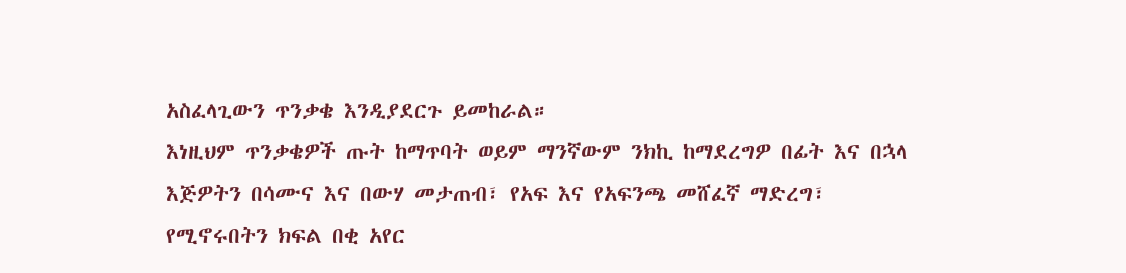አስፈላጊውን ጥንቃቄ እንዲያደርጉ ይመከራል።
እነዚህም ጥንቃቄዎች ጡት ከማጥባት ወይም ማንኛውም ንክኪ ከማደረግዎ በፊት እና በኋላ እጅዎትን በሳሙና እና በውሃ መታጠብ፣ የአፍ እና የአፍንጫ መሸፈኛ ማድረግ፣ የሚኖሩበትን ክፍል በቂ አየር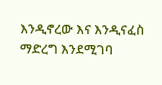እንዲኖረው እና እንዲናፈስ ማድረግ እንደሚገባ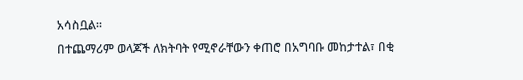አሳስቧል።
በተጨማሪም ወላጆች ለክትባት የሚኖራቸውን ቀጠሮ በአግባቡ መከታተል፣ በቂ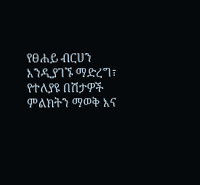የፀሐይ ብርሀን እንዲያገኙ ማድረግ፣ የተለያዩ በሽታዎች ምልክትን ማወቅ እና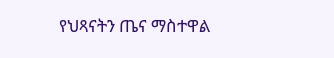የህጻናትን ጤና ማስተዋል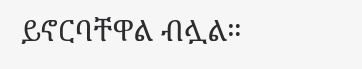ይኖርባቸዋል ብሏል።